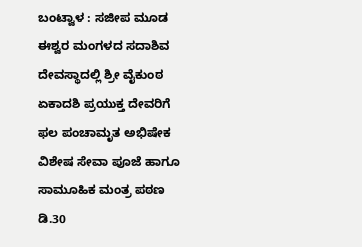ಬಂಟ್ವಾಳ : ಸಜೀಪ ಮೂಡ ಈಶ್ವರ ಮಂಗಳದ ಸದಾಶಿವ ದೇವಸ್ಥಾದಲ್ಲಿ ಶ್ರೀ ವೈಕುಂಠ ಏಕಾದಶಿ ಪ್ರಯುಕ್ತ ದೇವರಿಗೆ ಫಲ ಪಂಚಾಮೃತ ಅಭಿಷೇಕ ವಿಶೇಷ ಸೇವಾ ಪೂಜೆ ಹಾಗೂ ಸಾಮೂಹಿಕ ಮಂತ್ರ ಪಠಣ ಡಿ.30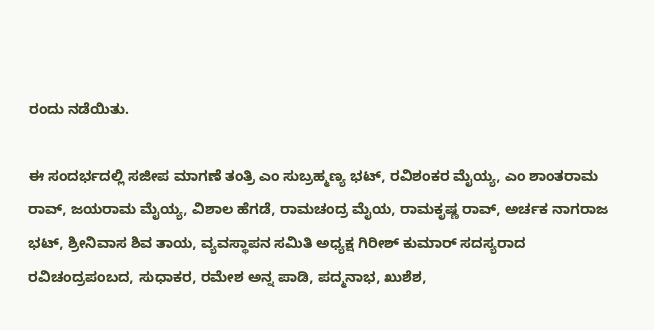ರಂದು ನಡೆಯಿತು.

ಈ ಸಂದರ್ಭದಲ್ಲಿ ಸಜೀಪ ಮಾಗಣೆ ತಂತ್ರಿ ಎಂ ಸುಬ್ರಹ್ಮಣ್ಯ ಭಟ್, ರವಿಶಂಕರ ಮೈಯ್ಯ, ಎಂ ಶಾಂತರಾಮ ರಾವ್, ಜಯರಾಮ ಮೈಯ್ಯ, ವಿಶಾಲ ಹೆಗಡೆ, ರಾಮಚಂದ್ರ ಮೈಯ, ರಾಮಕೃಷ್ಣ ರಾವ್, ಅರ್ಚಕ ನಾಗರಾಜ ಭಟ್, ಶ್ರೀನಿವಾಸ ಶಿವ ತಾಯ, ವ್ಯವಸ್ಥಾಪನ ಸಮಿತಿ ಅಧ್ಯಕ್ಷ ಗಿರೀಶ್ ಕುಮಾರ್ ಸದಸ್ಯರಾದ ರವಿಚಂದ್ರಪಂಬದ, ಸುಧಾಕರ, ರಮೇಶ ಅನ್ನ ಪಾಡಿ, ಪದ್ಮನಾಭ, ಖುಶೆಶ,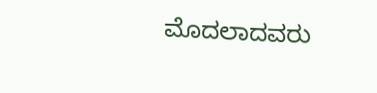ಮೊದಲಾದವರು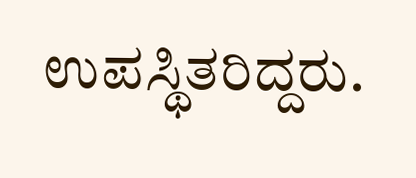ಉಪಸ್ಥಿತರಿದ್ದರು.